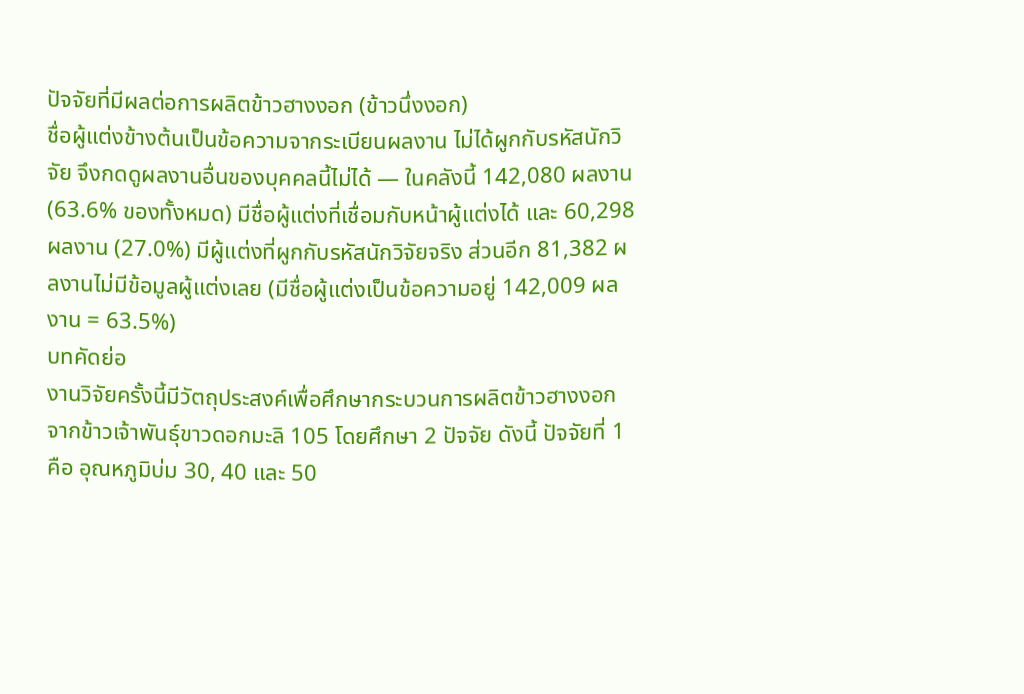ปัจจัยที่มีผลต่อการผลิตข้าวฮางงอก (ข้าวนึ่งงอก)
ชื่อผู้แต่งข้างต้นเป็นข้อความจากระเบียนผลงาน ไม่ได้ผูกกับรหัสนักวิจัย จึงกดดูผลงานอื่นของบุคคลนี้ไม่ได้ — ในคลังนี้ 142,080 ผลงาน (63.6% ของทั้งหมด) มีชื่อผู้แต่งที่เชื่อมกับหน้าผู้แต่งได้ และ 60,298 ผลงาน (27.0%) มีผู้แต่งที่ผูกกับรหัสนักวิจัยจริง ส่วนอีก 81,382 ผลงานไม่มีข้อมูลผู้แต่งเลย (มีชื่อผู้แต่งเป็นข้อความอยู่ 142,009 ผลงาน = 63.5%)
บทคัดย่อ
งานวิจัยครั้งนี้มีวัตถุประสงค์เพื่อศึกษากระบวนการผลิตข้าวฮางงอกจากข้าวเจ้าพันธุ์ขาวดอกมะลิ 105 โดยศึกษา 2 ปัจจัย ดังนี้ ปัจจัยที่ 1 คือ อุณหภูมิบ่ม 30, 40 และ 50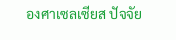องศาเซลเซียส ปัจจัย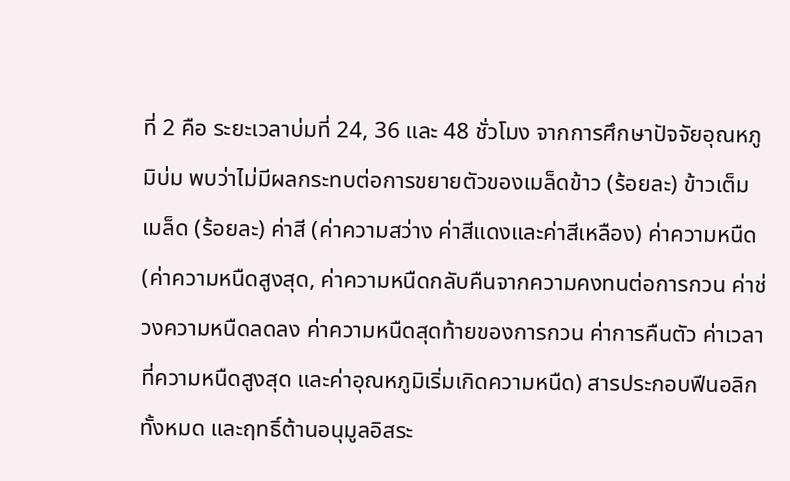ที่ 2 คือ ระยะเวลาบ่มที่ 24, 36 และ 48 ชั่วโมง จากการศึกษาปัจจัยอุณหภูมิบ่ม พบว่าไม่มีผลกระทบต่อการขยายตัวของเมล็ดข้าว (ร้อยละ) ข้าวเต็มเมล็ด (ร้อยละ) ค่าสี (ค่าความสว่าง ค่าสีแดงและค่าสีเหลือง) ค่าความหนืด (ค่าความหนืดสูงสุด, ค่าความหนืดกลับคืนจากความคงทนต่อการกวน ค่าช่วงความหนืดลดลง ค่าความหนืดสุดท้ายของการกวน ค่าการคืนตัว ค่าเวลาที่ความหนืดสูงสุด และค่าอุณหภูมิเริ่มเกิดความหนืด) สารประกอบฟีนอลิกทั้งหมด และฤทธิ์ต้านอนุมูลอิสระ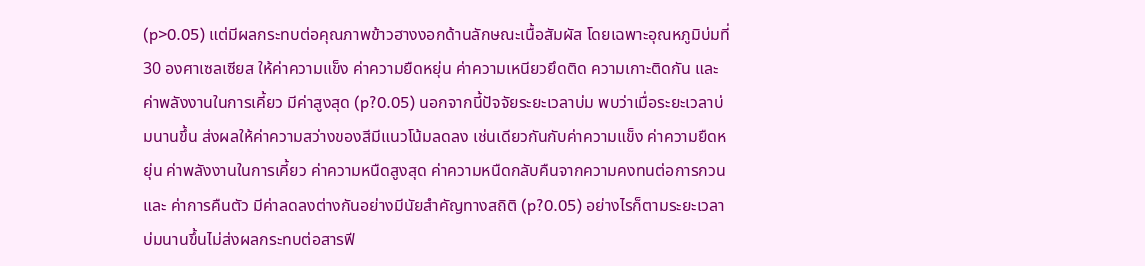(p>0.05) แต่มีผลกระทบต่อคุณภาพข้าวฮางงอกด้านลักษณะเนื้อสัมผัส โดยเฉพาะอุณหภูมิบ่มที่ 30 องศาเซลเซียส ให้ค่าความแข็ง ค่าความยืดหยุ่น ค่าความเหนียวยึดติด ความเกาะติดกัน และ ค่าพลังงานในการเคี้ยว มีค่าสูงสุด (p?0.05) นอกจากนี้ปัจจัยระยะเวลาบ่ม พบว่าเมื่อระยะเวลาบ่มนานขึ้น ส่งผลให้ค่าความสว่างของสีมีแนวโน้มลดลง เช่นเดียวกันกับค่าความแข็ง ค่าความยืดหยุ่น ค่าพลังงานในการเคี้ยว ค่าความหนืดสูงสุด ค่าความหนืดกลับคืนจากความคงทนต่อการกวน และ ค่าการคืนตัว มีค่าลดลงต่างกันอย่างมีนัยสำคัญทางสถิติ (p?0.05) อย่างไรก็ตามระยะเวลาบ่มนานขึ้นไม่ส่งผลกระทบต่อสารฟี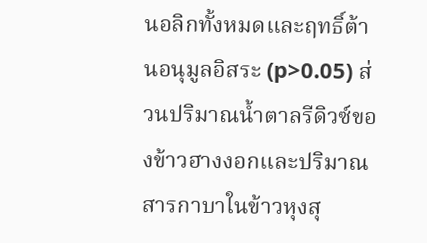นอลิกทั้งหมดและฤทธิ์ต้านอนุมูลอิสระ (p>0.05) ส่วนปริมาณน้ำตาลรีดิวซ์ของข้าวฮางงอกและปริมาณสารกาบาในข้าวหุงสุ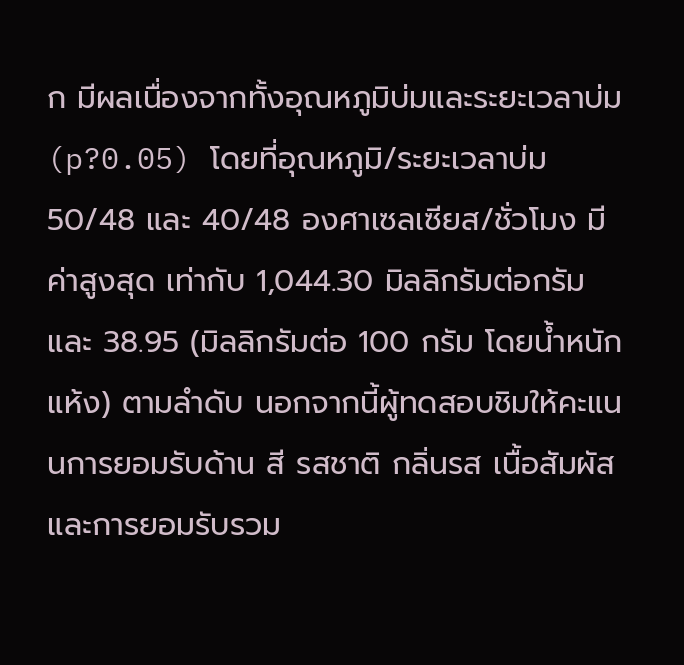ก มีผลเนื่องจากทั้งอุณหภูมิบ่มและระยะเวลาบ่ม (p?0.05) โดยที่อุณหภูมิ/ระยะเวลาบ่ม 50/48 และ 40/48 องศาเซลเซียส/ชั่วโมง มีค่าสูงสุด เท่ากับ 1,044.30 มิลลิกรัมต่อกรัม และ 38.95 (มิลลิกรัมต่อ 100 กรัม โดยน้ำหนักแห้ง) ตามลำดับ นอกจากนี้ผู้ทดสอบชิมให้คะแนนการยอมรับด้าน สี รสชาติ กลิ่นรส เนื้อสัมผัส และการยอมรับรวม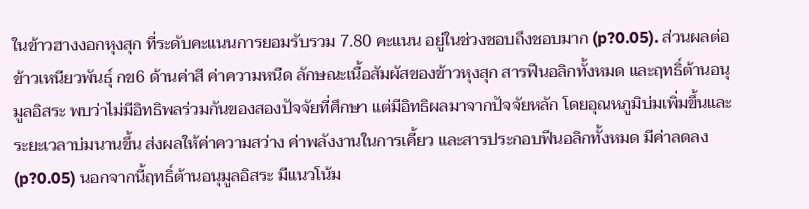ในข้าวฮางงอกหุงสุก ที่ระดับคะแนนการยอมรับรวม 7.80 คะแนน อยู่ในช่วงชอบถึงชอบมาก (p?0.05). ส่วนผลต่อข้าวเหนียวพันธุ์ กข6 ด้านค่าสี ค่าความหนืด ลักษณะเนื้อสัมผัสของข้าวหุงสุก สารฟีนอลิกทั้งหมด และฤทธิ์ต้านอนุมูลอิสระ พบว่าไม่มีอิทธิพลร่วมกันของสองปัจจัยที่ศึกษา แต่มีอิทธิผลมาจากปัจจัยหลัก โดยอุณหภูมิบ่มเพิ่มขึ้นและระยะเวลาบ่มนานขึ้น ส่งผลให้ค่าความสว่าง ค่าพลังงานในการเคี้ยว และสารประกอบฟีนอลิกทั้งหมด มีค่าลดลง (p?0.05) นอกจากนี้ฤทธิ์ต้านอนุมูลอิสระ มีแนวโน้ม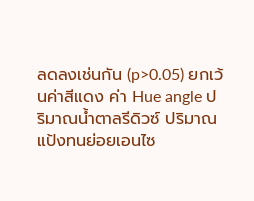ลดลงเช่นกัน (p>0.05) ยกเว้นค่าสีแดง ค่า Hue angle ปริมาณน้ำตาลรีดิวซ์ ปริมาณแป้งทนย่อยเอนไซ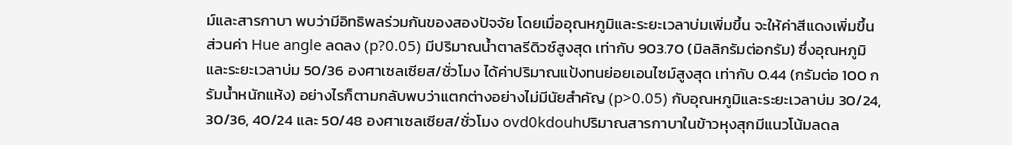ม์และสารกาบา พบว่ามีอิทธิพลร่วมกันของสองปัจจัย โดยเมื่ออุณหภูมิและระยะเวลาบ่มเพิ่มขึ้น จะให้ค่าสีแดงเพิ่มขึ้น ส่วนค่า Hue angle ลดลง (p?0.05) มีปริมาณน้ำตาลรีดิวซ์สูงสุด เท่ากับ 903.70 (มิลลิกรัมต่อกรัม) ซึ่งอุณหภูมิและระยะเวลาบ่ม 50/36 องศาเซลเซียส/ชั่วโมง ได้ค่าปริมาณแป้งทนย่อยเอนไซม์สูงสุด เท่ากับ 0.44 (กรัมต่อ 100 กรัมน้ำหนักแห้ง) อย่างไรก็ตามกลับพบว่าแตกต่างอย่างไม่มีนัยสำคัญ (p>0.05) กับอุณหภูมิและระยะเวลาบ่ม 30/24, 30/36, 40/24 และ 50/48 องศาเซลเซียส/ชั่วโมง ovd0kdouhปริมาณสารกาบาในข้าวหุงสุกมีแนวโน้มลดล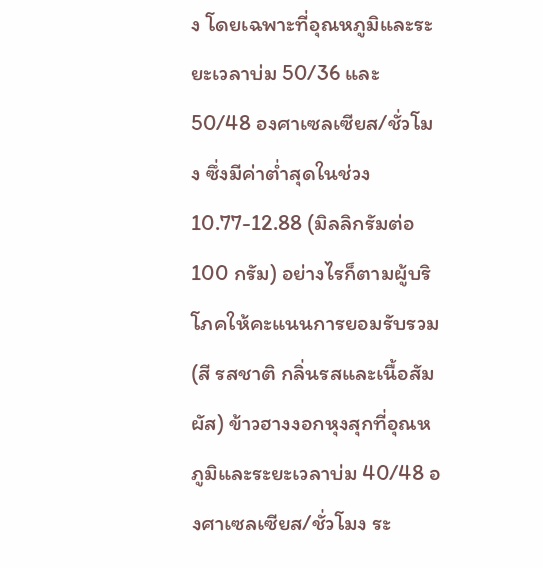ง โดยเฉพาะที่อุณหภูมิและระยะเวลาบ่ม 50/36 และ 50/48 องศาเซลเซียส/ชั่วโมง ซึ่งมีค่าต่ำสุดในช่วง 10.77-12.88 (มิลลิกรัมต่อ 100 กรัม) อย่างไรก็ตามผู้บริโภคให้คะแนนการยอมรับรวม (สี รสชาติ กลิ่นรสและเนื้อสัมผัส) ข้าวฮางงอกหุงสุกที่อุณหภูมิและระยะเวลาบ่ม 40/48 องศาเซลเซียส/ชั่วโมง ระ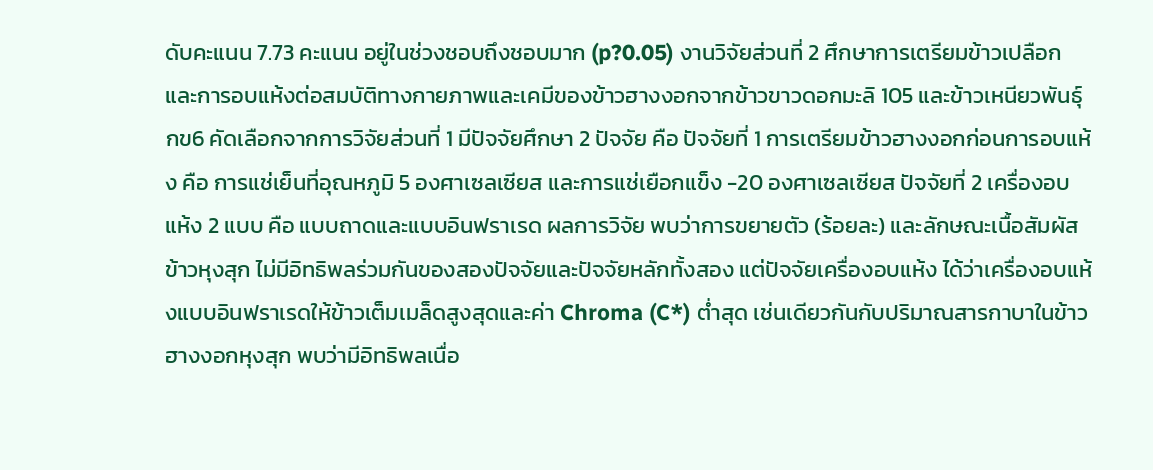ดับคะแนน 7.73 คะแนน อยู่ในช่วงชอบถึงชอบมาก (p?0.05) งานวิจัยส่วนที่ 2 ศึกษาการเตรียมข้าวเปลือกและการอบแห้งต่อสมบัติทางกายภาพและเคมีของข้าวฮางงอกจากข้าวขาวดอกมะลิ 105 และข้าวเหนียวพันธุ์ กข6 คัดเลือกจากการวิจัยส่วนที่ 1 มีปัจจัยศึกษา 2 ปัจจัย คือ ปัจจัยที่ 1 การเตรียมข้าวฮางงอกก่อนการอบแห้ง คือ การแช่เย็นที่อุณหภูมิ 5 องศาเซลเซียส และการแช่เยือกแข็ง -20 องศาเซลเซียส ปัจจัยที่ 2 เครื่องอบแห้ง 2 แบบ คือ แบบถาดและแบบอินฟราเรด ผลการวิจัย พบว่าการขยายตัว (ร้อยละ) และลักษณะเนื้อสัมผัสข้าวหุงสุก ไม่มีอิทธิพลร่วมกันของสองปัจจัยและปัจจัยหลักทั้งสอง แต่ปัจจัยเครื่องอบแห้ง ได้ว่าเครื่องอบแห้งแบบอินฟราเรดให้ข้าวเต็มเมล็ดสูงสุดและค่า Chroma (C*) ต่ำสุด เช่นเดียวกันกับปริมาณสารกาบาในข้าวฮางงอกหุงสุก พบว่ามีอิทธิพลเนื่อ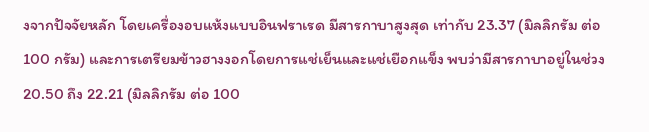งจากปัจจัยหลัก โดยเครื่องอบแห้งแบบอินฟราเรด มีสารกาบาสูงสุด เท่ากับ 23.37 (มิลลิกรัม ต่อ 100 กรัม) และการเตรียมข้าวฮางงอกโดยการแช่เย็นและแช่เยือกแข็ง พบว่ามีสารกาบาอยู่ในช่วง 20.50 ถึง 22.21 (มิลลิกรัม ต่อ 100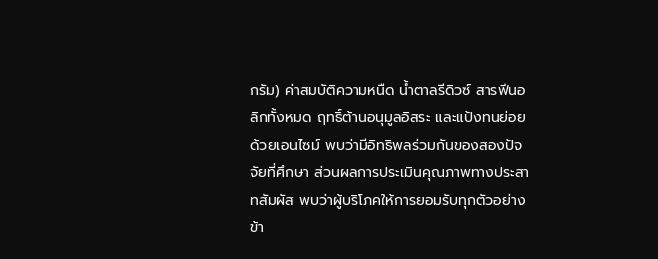กรัม) ค่าสมบัติความหนืด น้ำตาลรีดิวซ์ สารฟีนอลิกทั้งหมด ฤทธิ์ต้านอนุมูลอิสระ และแป้งทนย่อยด้วยเอนไซม์ พบว่ามีอิทธิพลร่วมกันของสองปัจจัยที่ศึกษา ส่วนผลการประเมินคุณภาพทางประสาทสัมผัส พบว่าผู้บริโภคให้การยอมรับทุกตัวอย่างข้า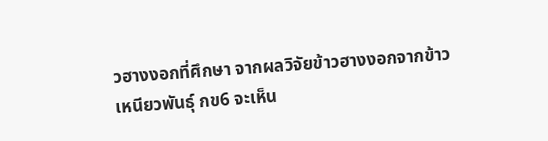วฮางงอกที่ศึกษา จากผลวิจัยข้าวฮางงอกจากข้าวเหนียวพันธุ์ กข6 จะเห็น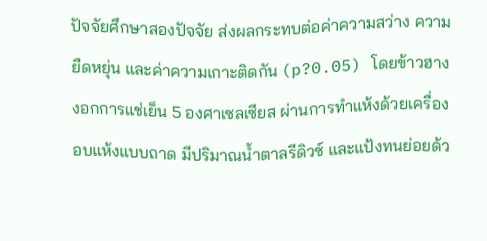ปัจจัยศึกษาสองปัจจัย ส่งผลกระทบต่อค่าความสว่าง ความยืดหยุ่น และค่าความเกาะติดกัน (p?0.05) โดยข้าวฮางงอกการแช่เย็น 5 องศาเซลเซียส ผ่านการทำแห้งด้วยเครื่องอบแห้งแบบถาด มีปริมาณน้ำตาลรีดิวซ์ และแป้งทนย่อยด้ว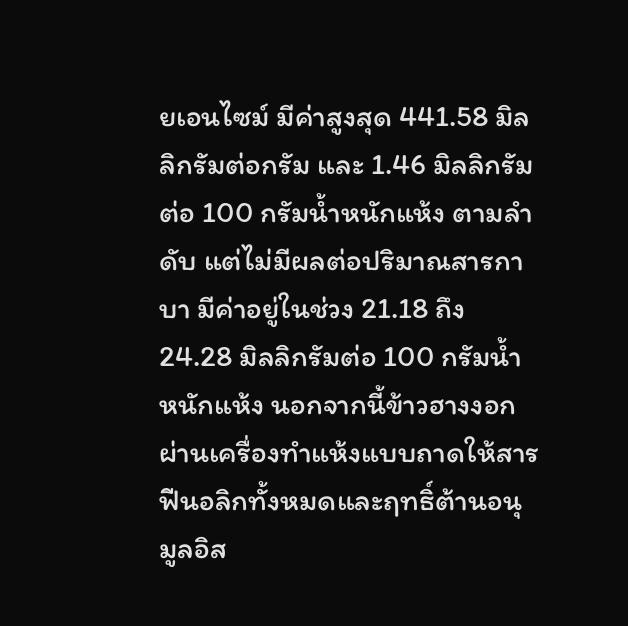ยเอนไซม์ มีค่าสูงสุด 441.58 มิลลิกรัมต่อกรัม และ 1.46 มิลลิกรัมต่อ 100 กรัมน้ำหนักแห้ง ตามลำดับ แต่ไม่มีผลต่อปริมาณสารกาบา มีค่าอยู่ในช่วง 21.18 ถึง 24.28 มิลลิกรัมต่อ 100 กรัมน้ำหนักแห้ง นอกจากนี้ข้าวฮางงอกผ่านเครื่องทำแห้งแบบถาดให้สารฟีนอลิกทั้งหมดและฤทธิ์ต้านอนุมูลอิส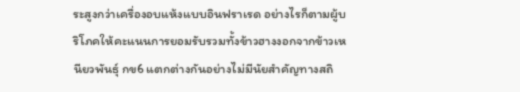ระสูงกว่าเครื่องอบแห้งแบบอินฟราเรด อย่างไรก็ตามผู้บริโภคให้คะแนนการยอมรับรวมทั้งข้าวฮางงอกจากข้าวเหนียวพันธุ์ กข6 แตกต่างกันอย่างไม่มีนัยสำคัญทางสถิ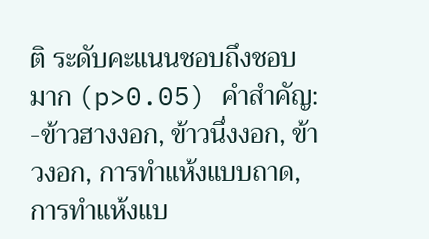ติ ระดับคะแนนชอบถึงชอบมาก (p>0.05) คำสำคัญ: -ข้าวฮางงอก, ข้าวนึ่งงอก, ข้าวงอก, การทำแห้งแบบถาด, การทำแห้งแบ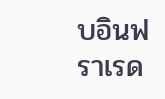บอินฟราเรด